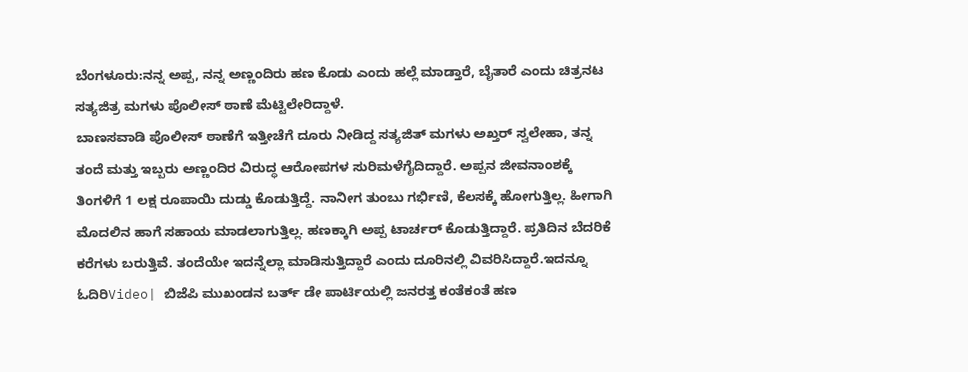ಬೆಂಗಳೂರು:ನನ್ನ ಅಪ್ಪ, ನನ್ನ ಅಣ್ಣಂದಿರು ಹಣ ಕೊಡು ಎಂದು ಹಲ್ಲೆ ಮಾಡ್ತಾರೆ, ಬೈತಾರೆ ಎಂದು ಚಿತ್ರನಟ ಸತ್ಯಜಿತ್ರ ಮಗಳು ಪೊಲೀಸ್ ಠಾಣೆ ಮೆಟ್ಟಿಲೇರಿದ್ದಾಳೆ.
ಬಾಣಸವಾಡಿ ಪೊಲೀಸ್ ಠಾಣೆಗೆ ಇತ್ತೀಚೆಗೆ ದೂರು ನೀಡಿದ್ದ ಸತ್ಯಜಿತ್ ಮಗಳು ಅಖ್ತರ್ ಸ್ವಲೇಹಾ, ತನ್ನ ತಂದೆ ಮತ್ತು ಇಬ್ಬರು ಅಣ್ಣಂದಿರ ವಿರುದ್ಧ ಆರೋಪಗಳ ಸುರಿಮಳೆಗೈದಿದ್ದಾರೆ. ಅಪ್ಪನ ಜೀವನಾಂಶಕ್ಕೆ ತಿಂಗಳಿಗೆ 1 ಲಕ್ಷ ರೂಪಾಯಿ ದುಡ್ಡು ಕೊಡುತ್ತಿದ್ದೆ. ನಾನೀಗ ತುಂಬು ಗರ್ಭಿಣಿ, ಕೆಲಸಕ್ಕೆ ಹೋಗುತ್ತಿಲ್ಲ. ಹೀಗಾಗಿ ಮೊದಲಿನ ಹಾಗೆ ಸಹಾಯ ಮಾಡಲಾಗುತ್ತಿಲ್ಲ. ಹಣಕ್ಕಾಗಿ ಅಪ್ಪ ಟಾರ್ಚರ್ ಕೊಡುತ್ತಿದ್ದಾರೆ. ಪ್ರತಿದಿನ ಬೆದರಿಕೆ ಕರೆಗಳು ಬರುತ್ತಿವೆ. ತಂದೆಯೇ ಇದನ್ನೆಲ್ಲಾ ಮಾಡಿಸುತ್ತಿದ್ದಾರೆ ಎಂದು ದೂರಿನಲ್ಲಿ ವಿವರಿಸಿದ್ದಾರೆ.ಇದನ್ನೂ ಓದಿರಿVideo| ಬಿಜೆಪಿ ಮುಖಂಡನ ಬರ್ತ್ ಡೇ ಪಾರ್ಟಿಯಲ್ಲಿ ಜನರತ್ತ ಕಂತೆಕಂತೆ ಹಣ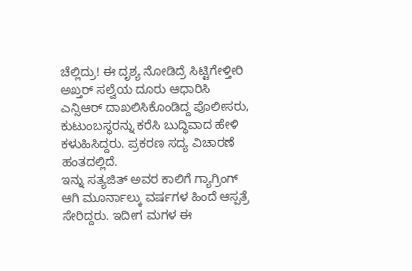ಚೆಲ್ಲಿದ್ರು! ಈ ದೃಶ್ಯ ನೋಡಿದ್ರೆ ಸಿಟ್ಟಿಗೇಳ್ತೀರಿ
ಅಖ್ತರ್ ಸಲ್ವೆಯ ದೂರು ಆಧಾರಿಸಿ ಎನ್ಸಿಆರ್ ದಾಖಲಿಸಿಕೊಂಡಿದ್ದ ಪೊಲೀಸರು, ಕುಟುಂಬಸ್ಥರನ್ನು ಕರೆಸಿ ಬುದ್ಧಿವಾದ ಹೇಳಿ ಕಳುಹಿಸಿದ್ದರು. ಪ್ರಕರಣ ಸದ್ಯ ವಿಚಾರಣೆ ಹಂತದಲ್ಲಿದೆ.
ಇನ್ನು ಸತ್ಯಜಿತ್ ಅವರ ಕಾಲಿಗೆ ಗ್ಯಾಗ್ರಿಂಗ್ ಆಗಿ ಮೂರ್ನಾಲ್ಕು ವರ್ಷಗಳ ಹಿಂದೆ ಆಸ್ಪತ್ರೆ ಸೇರಿದ್ದರು. ಇದೀಗ ಮಗಳ ಈ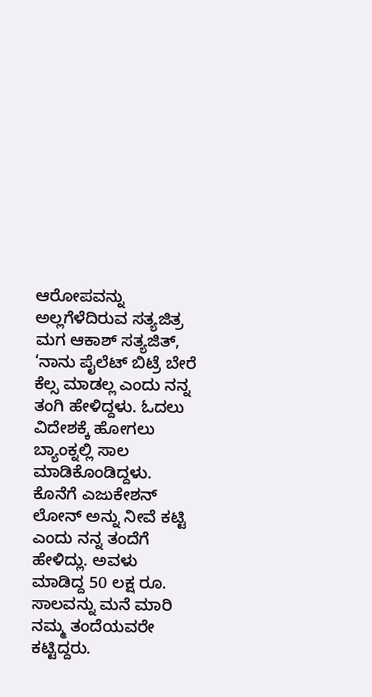ಆರೋಪವನ್ನು ಅಲ್ಲಗೆಳೆದಿರುವ ಸತ್ಯಜಿತ್ರ ಮಗ ಆಕಾಶ್ ಸತ್ಯಜಿತ್, ‘ನಾನು ಪೈಲೆಟ್ ಬಿಟ್ರೆ ಬೇರೆ ಕೆಲ್ಸ ಮಾಡಲ್ಲ ಎಂದು ನನ್ನ ತಂಗಿ ಹೇಳಿದ್ದಳು. ಓದಲು ವಿದೇಶಕ್ಕೆ ಹೋಗಲು ಬ್ಯಾಂಕ್ನಲ್ಲಿ ಸಾಲ ಮಾಡಿಕೊಂಡಿದ್ದಳು. ಕೊನೆಗೆ ಎಜುಕೇಶನ್ ಲೋನ್ ಅನ್ನು ನೀವೆ ಕಟ್ಟಿ ಎಂದು ನನ್ನ ತಂದೆಗೆ ಹೇಳಿದ್ಲು. ಅವಳು ಮಾಡಿದ್ದ 50 ಲಕ್ಷ ರೂ. ಸಾಲವನ್ನು ಮನೆ ಮಾರಿ ನಮ್ಮ ತಂದೆಯವರೇ ಕಟ್ಟಿದ್ದರು.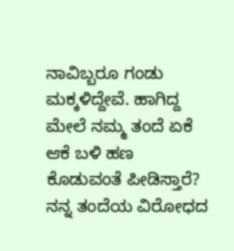ನಾವಿಬ್ಬರೂ ಗಂಡು ಮಕ್ಕಳಿದ್ದೇವೆ. ಹಾಗಿದ್ದ ಮೇಲೆ ನಮ್ಮ ತಂದೆ ಏಕೆ ಆಕೆ ಬಳಿ ಹಣ ಕೊಡುವಂತೆ ಪೀಡಿಸ್ತಾರೆ? ನನ್ನ ತಂದೆಯ ವಿರೋಧದ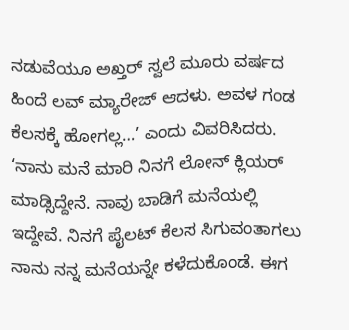ನಡುವೆಯೂ ಅಖ್ತರ್ ಸ್ವಲೆ ಮೂರು ವರ್ಷದ ಹಿಂದೆ ಲವ್ ಮ್ಯಾರೇಜ್ ಆದಳು. ಅವಳ ಗಂಡ ಕೆಲಸಕ್ಕೆ ಹೋಗಲ್ಲ…’ ಎಂದು ವಿವರಿಸಿದರು.
‘ನಾನು ಮನೆ ಮಾರಿ ನಿನಗೆ ಲೋನ್ ಕ್ಲಿಯರ್ ಮಾಡ್ಸಿದ್ದೇನೆ. ನಾವು ಬಾಡಿಗೆ ಮನೆಯಲ್ಲಿ ಇದ್ದೇವೆ. ನಿನಗೆ ಪೈಲಟ್ ಕೆಲಸ ಸಿಗುವಂತಾಗಲು ನಾನು ನನ್ನ ಮನೆಯನ್ನೇ ಕಳೆದುಕೊಂಡೆ. ಈಗ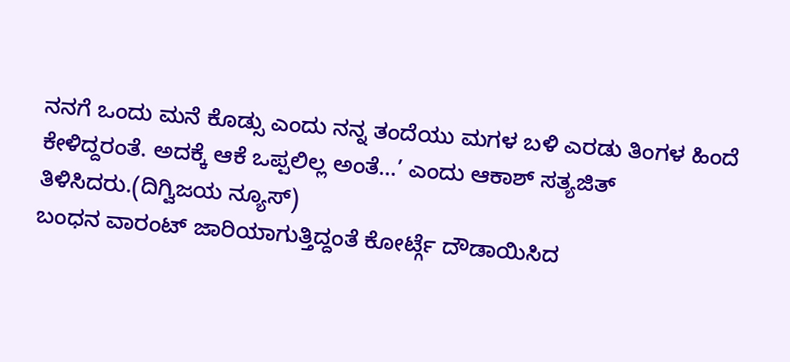ನನಗೆ ಒಂದು ಮನೆ ಕೊಡ್ಸು ಎಂದು ನನ್ನ ತಂದೆಯು ಮಗಳ ಬಳಿ ಎರಡು ತಿಂಗಳ ಹಿಂದೆ ಕೇಳಿದ್ದರಂತೆ. ಅದಕ್ಕೆ ಆಕೆ ಒಪ್ಪಲಿಲ್ಲ ಅಂತೆ…’ ಎಂದು ಆಕಾಶ್ ಸತ್ಯಜಿತ್ ತಿಳಿಸಿದರು.(ದಿಗ್ವಿಜಯ ನ್ಯೂಸ್)
ಬಂಧನ ವಾರಂಟ್ ಜಾರಿಯಾಗುತ್ತಿದ್ದಂತೆ ಕೋರ್ಟ್ಗೆ ದೌಡಾಯಿಸಿದ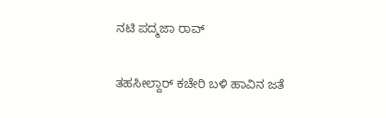ನಟಿ ಪದ್ಮಜಾ ರಾವ್

ತಹಸೀಲ್ದಾರ್ ಕಚೇರಿ ಬಳಿ ಹಾವಿನ ಜತೆ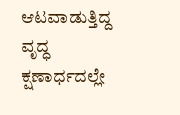ಆಟವಾಡುತ್ತಿದ್ದ ವೃದ್ಧ ಕ್ಷಣಾರ್ಧದಲ್ಲೇ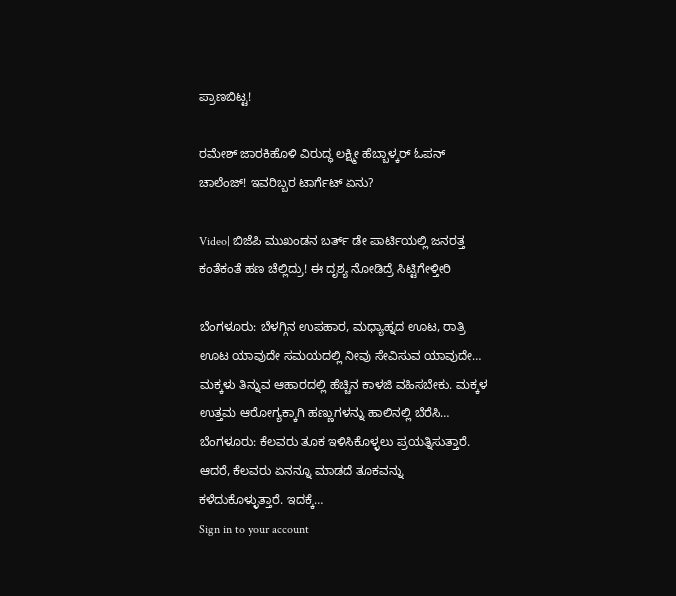ಪ್ರಾಣಬಿಟ್ಟ!

ರಮೇಶ್ ಜಾರಕಿಹೊಳಿ ವಿರುದ್ಧ ಲಕ್ಷ್ಮೀ ಹೆಬ್ಬಾಳ್ಕರ್ ಓಪನ್ ಚಾಲೆಂಜ್! ಇವರಿಬ್ಬರ ಟಾರ್ಗೆಟ್ ಏನು?

Video| ಬಿಜೆಪಿ ಮುಖಂಡನ ಬರ್ತ್ ಡೇ ಪಾರ್ಟಿಯಲ್ಲಿ ಜನರತ್ತ ಕಂತೆಕಂತೆ ಹಣ ಚೆಲ್ಲಿದ್ರು! ಈ ದೃಶ್ಯ ನೋಡಿದ್ರೆ ಸಿಟ್ಟಿಗೇಳ್ತೀರಿ

ಬೆಂಗಳೂರು: ಬೆಳಗ್ಗಿನ ಉಪಹಾರ, ಮಧ್ಯಾಹ್ನದ ಊಟ, ರಾತ್ರಿ ಊಟ ಯಾವುದೇ ಸಮಯದಲ್ಲಿ ನೀವು ಸೇವಿಸುವ ಯಾವುದೇ…
ಮಕ್ಕಳು ತಿನ್ನುವ ಆಹಾರದಲ್ಲಿ ಹೆಚ್ಚಿನ ಕಾಳಜಿ ವಹಿಸಬೇಕು. ಮಕ್ಕಳ ಉತ್ತಮ ಆರೋಗ್ಯಕ್ಕಾಗಿ ಹಣ್ಣುಗಳನ್ನು ಹಾಲಿನಲ್ಲಿ ಬೆರೆಸಿ…
ಬೆಂಗಳೂರು: ಕೆಲವರು ತೂಕ ಇಳಿಸಿಕೊಳ್ಳಲು ಪ್ರಯತ್ನಿಸುತ್ತಾರೆ. ಆದರೆ, ಕೆಲವರು ಏನನ್ನೂ ಮಾಡದೆ ತೂಕವನ್ನು ಕಳೆದುಕೊಳ್ಳುತ್ತಾರೆ. ಇದಕ್ಕೆ…
Sign in to your account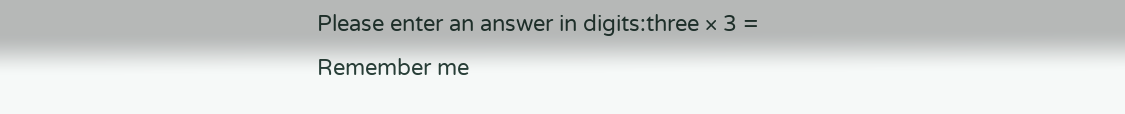Please enter an answer in digits:three × 3 =
Remember me